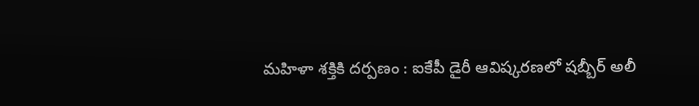మహిళా శక్తికి దర్పణం : ఐకేపీ డైరీ ఆవిష్కరణలో షబ్బీర్ అలీ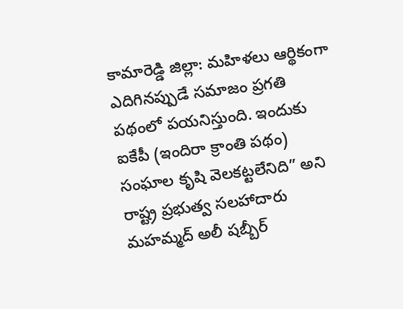కామారెడ్డి జిల్లా: మహిళలు ఆర్థికంగా ఎదిగినప్పుడే సమాజం ప్రగతి పథంలో పయనిస్తుంది. ఇందుకు ఐకేపీ (ఇందిరా క్రాంతి పథం) సంఘాల కృషి వెలకట్టలేనిది” అని రాష్ట్ర ప్రభుత్వ సలహాదారు మహమ్మద్ అలీ షబ్బీర్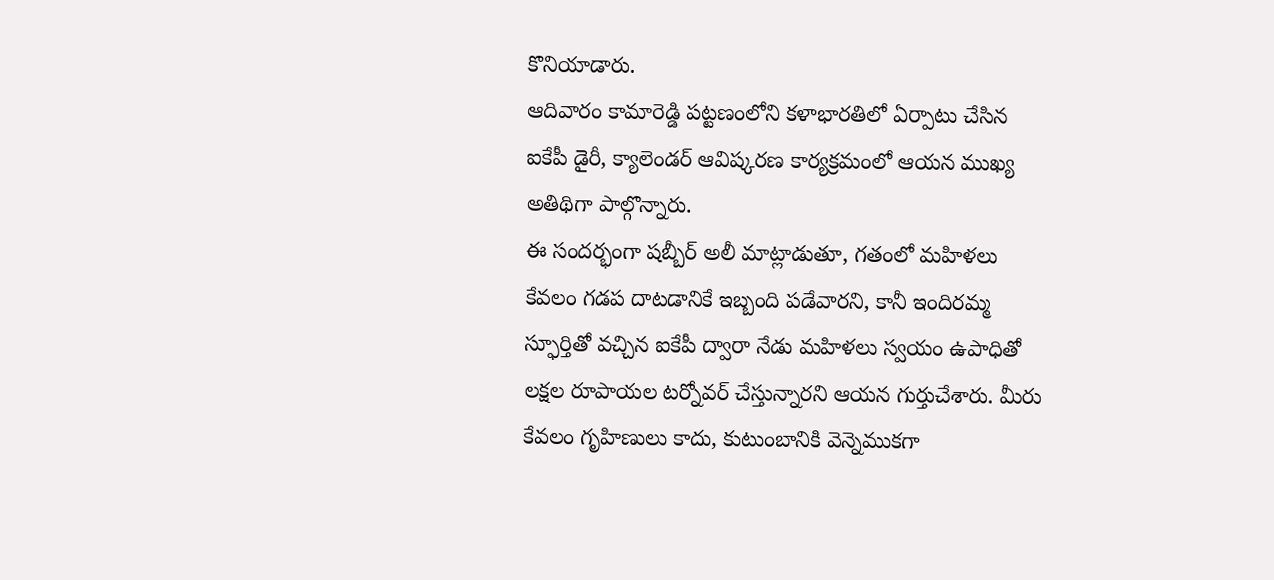కొనియాడారు.
ఆదివారం కామారెడ్డి పట్టణంలోని కళాభారతిలో ఏర్పాటు చేసిన ఐకేపీ డైరీ, క్యాలెండర్ ఆవిష్కరణ కార్యక్రమంలో ఆయన ముఖ్య అతిథిగా పాల్గొన్నారు.
ఈ సందర్భంగా షబ్బీర్ అలీ మాట్లాడుతూ, గతంలో మహిళలు కేవలం గడప దాటడానికే ఇబ్బంది పడేవారని, కానీ ఇందిరమ్మ స్ఫూర్తితో వచ్చిన ఐకేపీ ద్వారా నేడు మహిళలు స్వయం ఉపాధితో లక్షల రూపాయల టర్నోవర్ చేస్తున్నారని ఆయన గుర్తుచేశారు. మీరు కేవలం గృహిణులు కాదు, కుటుంబానికి వెన్నెముకగా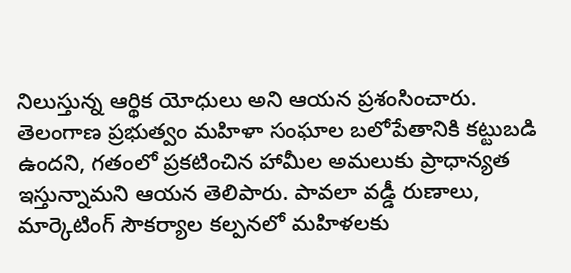నిలుస్తున్న ఆర్థిక యోధులు అని ఆయన ప్రశంసించారు.
తెలంగాణ ప్రభుత్వం మహిళా సంఘాల బలోపేతానికి కట్టుబడి ఉందని, గతంలో ప్రకటించిన హామీల అమలుకు ప్రాధాన్యత ఇస్తున్నామని ఆయన తెలిపారు. పావలా వడ్డీ రుణాలు, మార్కెటింగ్ సౌకర్యాల కల్పనలో మహిళలకు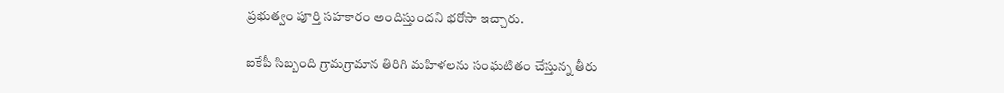ప్రభుత్వం పూర్తి సహకారం అందిస్తుందని భరోసా ఇచ్చారు.

ఐకేపీ సిబ్బంది గ్రామగ్రామాన తిరిగి మహిళలను సంఘటితం చేస్తున్న తీరు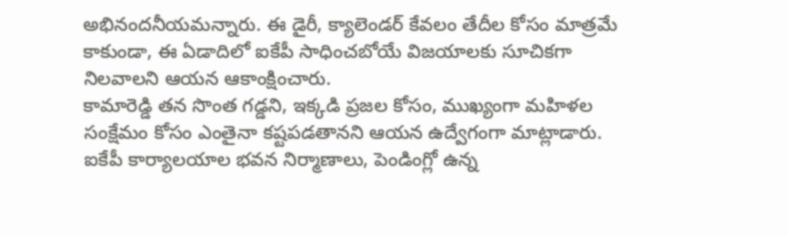అభినందనీయమన్నారు. ఈ డైరీ, క్యాలెండర్ కేవలం తేదీల కోసం మాత్రమే కాకుండా, ఈ ఏడాదిలో ఐకేపీ సాధించబోయే విజయాలకు సూచికగా నిలవాలని ఆయన ఆకాంక్షించారు.
కామారెడ్డి తన సొంత గడ్డని, ఇక్కడి ప్రజల కోసం, ముఖ్యంగా మహిళల సంక్షేమం కోసం ఎంతైనా కష్టపడతానని ఆయన ఉద్వేగంగా మాట్లాడారు.
ఐకేపీ కార్యాలయాల భవన నిర్మాణాలు, పెండింగ్లో ఉన్న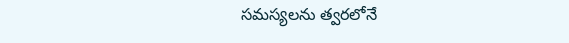సమస్యలను త్వరలోనే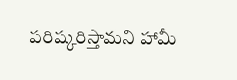పరిష్కరిస్తామని హామీ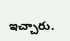ఇచ్చారు.